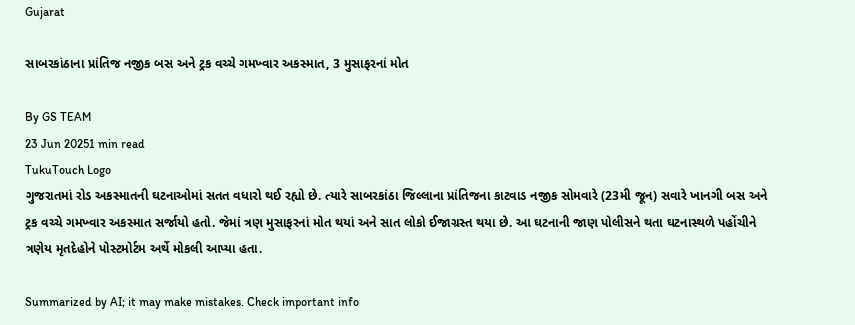Gujarat

સાબરકાંઠાના પ્રાંતિજ નજીક બસ અને ટ્રક વચ્ચે ગમખ્વાર અકસ્માત, 3 મુસાફરનાં મોત

By GS TEAM
23 Jun 20251 min read
TukuTouch Logo
ગુજરાતમાં રોડ અકસ્માતની ઘટનાઓમાં સતત વધારો થઈ રહ્યો છે. ત્યારે સાબરકાંઠા જિલ્લાના પ્રાંતિજના કાટવાડ નજીક સોમવારે (23મી જૂન) સવારે ખાનગી બસ અને ટ્રક વચ્ચે ગમખ્વાર અકસ્માત સર્જાયો હતો. જેમાં ત્રણ મુસાફરનાં મોત થયાં અને સાત લોકો ઈજાગ્રસ્ત થયા છે. આ ઘટનાની જાણ પોલીસને થતા ઘટનાસ્થળે પહોંચીને ત્રણેય મૃતદેહોને પોસ્ટમોર્ટમ અર્થે મોકલી આપ્યા હતા.

Summarized by AI; it may make mistakes. Check important info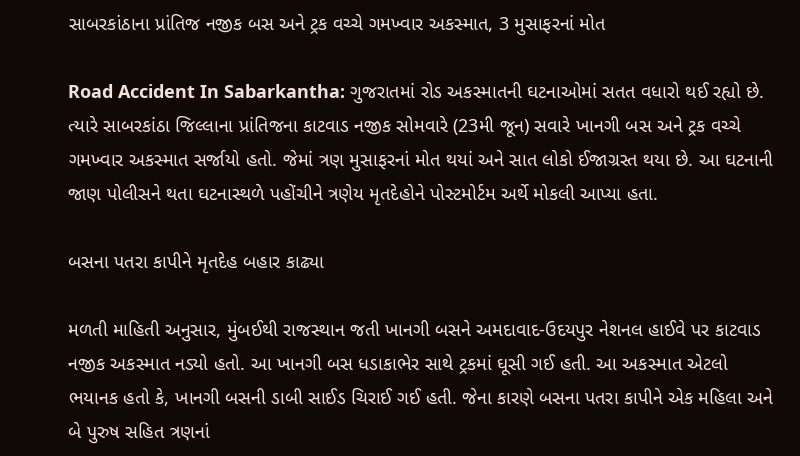સાબરકાંઠાના પ્રાંતિજ નજીક બસ અને ટ્રક વચ્ચે ગમખ્વાર અકસ્માત, 3 મુસાફરનાં મોત

Road Accident In Sabarkantha: ગુજરાતમાં રોડ અકસ્માતની ઘટનાઓમાં સતત વધારો થઈ રહ્યો છે. ત્યારે સાબરકાંઠા જિલ્લાના પ્રાંતિજના કાટવાડ નજીક સોમવારે (23મી જૂન) સવારે ખાનગી બસ અને ટ્રક વચ્ચે ગમખ્વાર અકસ્માત સર્જાયો હતો. જેમાં ત્રણ મુસાફરનાં મોત થયાં અને સાત લોકો ઈજાગ્રસ્ત થયા છે. આ ઘટનાની જાણ પોલીસને થતા ઘટનાસ્થળે પહોંચીને ત્રણેય મૃતદેહોને પોસ્ટમોર્ટમ અર્થે મોકલી આપ્યા હતા.

બસના પતરા કાપીને મૃતદેહ બહાર કાઢ્યા

મળતી માહિતી અનુસાર, મુંબઈથી રાજસ્થાન જતી ખાનગી બસને અમદાવાદ-ઉદયપુર નેશનલ હાઈવે પર કાટવાડ નજીક અકસ્માત નડ્યો હતો. આ ખાનગી બસ ધડાકાભેર સાથે ટ્રકમાં ઘૂસી ગઈ હતી. આ અકસ્માત એટલો ભયાનક હતો કે, ખાનગી બસની ડાબી સાઈડ ચિરાઈ ગઈ હતી. જેના કારણે બસના પતરા કાપીને એક મહિલા અને બે પુરુષ સહિત ત્રણનાં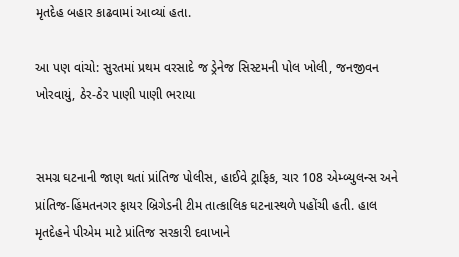મૃતદેહ બહાર કાઢવામાં આવ્યાં હતા.

આ પણ વાંચો: સુરતમાં પ્રથમ વરસાદે જ ડ્રેનેજ સિસ્ટમની પોલ ખોલી, જનજીવન ખોરવાયું, ઠેર-ઠેર પાણી પાણી ભરાયા


સમગ્ર ઘટનાની જાણ થતાં પ્રાંતિજ પોલીસ, હાઈવે ટ્રાફિક, ચાર 108 એમ્બ્યુલન્સ અને પ્રાંતિજ-હિંમતનગર ફાયર બ્રિગેડની ટીમ તાત્કાલિક ઘટનાસ્થળે પહોંચી હતી. હાલ મૃતદેહને પીએમ માટે પ્રાંતિજ સરકારી દવાખાને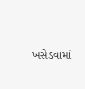ખસેડવામાં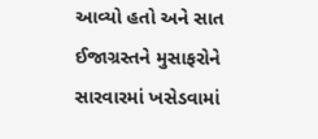આવ્યો હતો અને સાત ઈજાગ્રસ્તને મુસાફરોને સારવારમાં ખસેડવામાં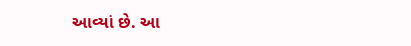આવ્યાં છે. આ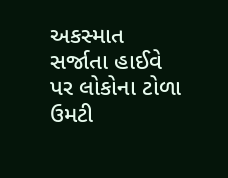અકસ્માત સર્જાતા હાઈવે પર લોકોના ટોળા ઉમટી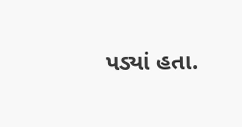પડ્યાં હતા.